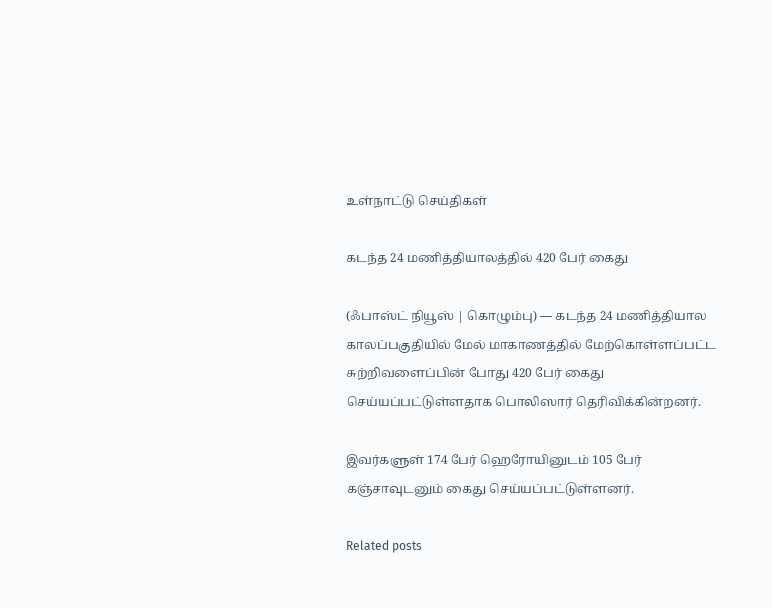உள்நாட்டு செய்திகள்

கடந்த 24 மணித்தியாலத்தில் 420 பேர் கைது

(ஃபாஸ்ட் நியூஸ் | கொழும்பு) — கடந்த 24 மணித்தியால காலப்பகுதியில் மேல் மாகாணத்தில் மேற்கொள்ளப்பட்ட சுற்றிவளைப்பின் போது 420 பேர் கைது செய்யப்பட்டுள்ளதாக பொலிஸார் தெரிவிக்கின்றனர்.

இவர்களுள் 174 பேர் ஹெரோயினுடம் 105 பேர் கஞ்சாவுடனும் கைது செய்யப்பட்டுள்ளனர்.

Related posts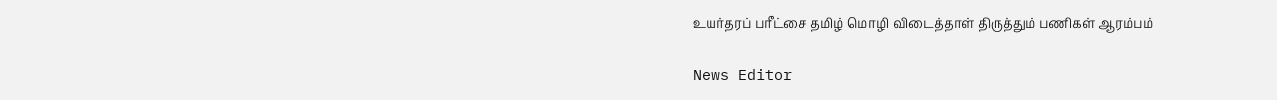உயர்தரப் பரீட்சை தமிழ் மொழி விடைத்தாள் திருத்தும் பணிகள் ஆரம்பம்

News Editor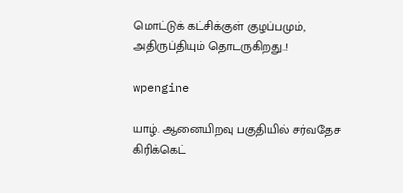மொட்டுக் கட்சிக்குள் குழப்பமும், அதிருப்தியும் தொடருகிறது..!

wpengine

யாழ். ஆனையிறவு பகுதியில் சர்வதேச கிரிக்கெட்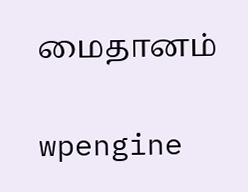மைதானம்

wpengine